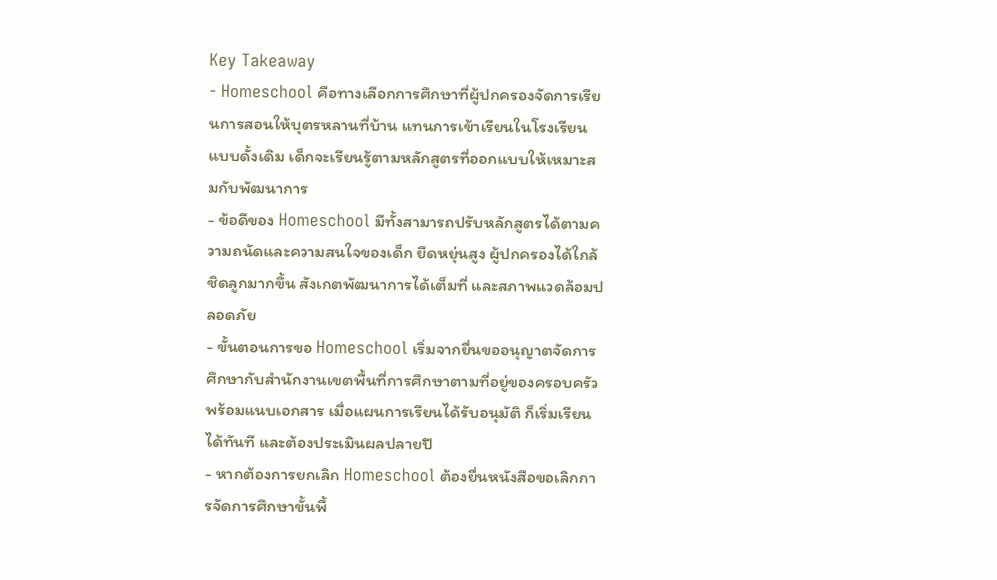Key Takeaway
- Homeschool คือทางเลือกการศึกษาที่ผู้ปกครองจัดการเรียนการสอนให้บุตรหลานที่บ้าน แทนการเข้าเรียนในโรงเรียนแบบดั้งเดิม เด็กจะเรียนรู้ตามหลักสูตรที่ออกแบบให้เหมาะสมกับพัฒนาการ
- ข้อดีของ Homeschool มีทั้งสามารถปรับหลักสูตรได้ตามความถนัดและความสนใจของเด็ก ยืดหยุ่นสูง ผู้ปกครองได้ใกล้ชิดลูกมากขึ้น สังเกตพัฒนาการได้เต็มที่ และสภาพแวดล้อมปลอดภัย
- ขั้นตอนการขอ Homeschool เริ่มจากยื่นขออนุญาตจัดการศึกษากับสำนักงานเขตพื้นที่การศึกษาตามที่อยู่ของครอบครัว พร้อมแนบเอกสาร เมื่อแผนการเรียนได้รับอนุมัติ ก็เริ่มเรียนได้ทันที และต้องประเมินผลปลายปี
- หากต้องการยกเลิก Homeschool ต้องยื่นหนังสือขอเลิกการจัดการศึกษาขั้นพื้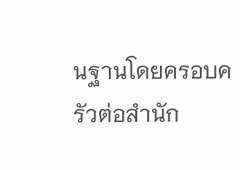นฐานโดยครอบครัวต่อสำนัก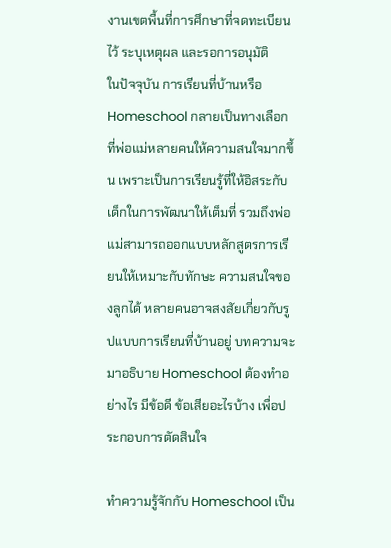งานเขตพื้นที่การศึกษาที่จดทะเบียนไว้ ระบุเหตุผล และรอการอนุมัติ
ในปัจจุบัน การเรียนที่บ้านหรือ Homeschool กลายเป็นทางเลือกที่พ่อแม่หลายคนให้ความสนใจมากขึ้น เพราะเป็นการเรียนรู้ที่ให้อิสระกับเด็กในการพัฒนาให้เต็มที่ รวมถึงพ่อแม่สามารถออกแบบหลักสูตรการเรียนให้เหมาะกับทักษะ ความสนใจของลูกได้ หลายคนอาจสงสัยเกี่ยวกับรูปแบบการเรียนที่บ้านอยู่ บทความจะมาอธิบาย Homeschool ต้องทำอย่างไร มีข้อดี ข้อเสียอะไรบ้าง เพื่อประกอบการตัดสินใจ

ทำความรู้จักกับ Homeschool เป็น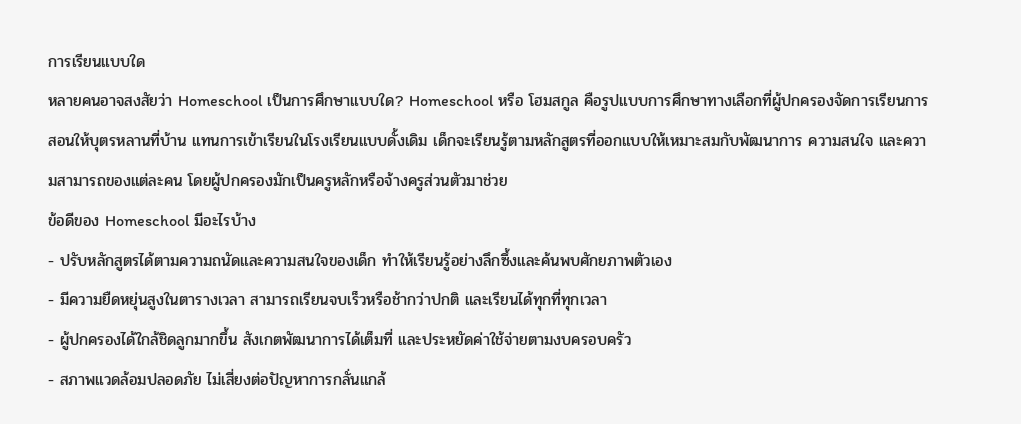การเรียนแบบใด
หลายคนอาจสงสัยว่า Homeschool เป็นการศึกษาแบบใด? Homeschool หรือ โฮมสกูล คือรูปแบบการศึกษาทางเลือกที่ผู้ปกครองจัดการเรียนการสอนให้บุตรหลานที่บ้าน แทนการเข้าเรียนในโรงเรียนแบบดั้งเดิม เด็กจะเรียนรู้ตามหลักสูตรที่ออกแบบให้เหมาะสมกับพัฒนาการ ความสนใจ และความสามารถของแต่ละคน โดยผู้ปกครองมักเป็นครูหลักหรือจ้างครูส่วนตัวมาช่วย
ข้อดีของ Homeschool มีอะไรบ้าง
- ปรับหลักสูตรได้ตามความถนัดและความสนใจของเด็ก ทำให้เรียนรู้อย่างลึกซึ้งและค้นพบศักยภาพตัวเอง
- มีความยืดหยุ่นสูงในตารางเวลา สามารถเรียนจบเร็วหรือช้ากว่าปกติ และเรียนได้ทุกที่ทุกเวลา
- ผู้ปกครองได้ใกล้ชิดลูกมากขึ้น สังเกตพัฒนาการได้เต็มที่ และประหยัดค่าใช้จ่ายตามงบครอบครัว
- สภาพแวดล้อมปลอดภัย ไม่เสี่ยงต่อปัญหาการกลั่นแกล้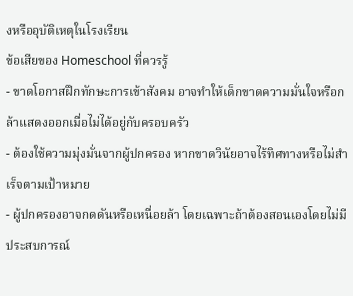งหรืออุบัติเหตุในโรงเรียน
ข้อเสียของ Homeschool ที่ควรรู้
- ขาดโอกาสฝึกทักษะการเข้าสังคม อาจทำให้เด็กขาดความมั่นใจหรือกล้าแสดงออกเมื่อไม่ได้อยู่กับครอบครัว
- ต้องใช้ความมุ่งมั่นจากผู้ปกครอง หากขาดวินัยอาจไร้ทิศทางหรือไม่สำเร็จตามเป้าหมาย
- ผู้ปกครองอาจกดดันหรือเหนื่อยล้า โดยเฉพาะถ้าต้องสอนเองโดยไม่มีประสบการณ์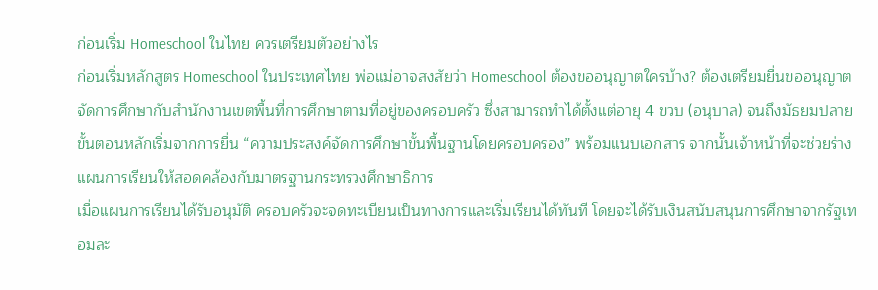ก่อนเริ่ม Homeschool ในไทย ควรเตรียมตัวอย่างไร
ก่อนเริ่มหลักสูตร Homeschool ในประเทศไทย พ่อแม่อาจสงสัยว่า Homeschool ต้องขออนุญาตใครบ้าง? ต้องเตรียมยื่นขออนุญาตจัดการศึกษากับสำนักงานเขตพื้นที่การศึกษาตามที่อยู่ของครอบครัว ซึ่งสามารถทำได้ตั้งแต่อายุ 4 ขวบ (อนุบาล) จนถึงมัธยมปลาย ขั้นตอนหลักเริ่มจากการยื่น “ความประสงค์จัดการศึกษาขั้นพื้นฐานโดยครอบครอง” พร้อมแนบเอกสาร จากนั้นเจ้าหน้าที่จะช่วยร่างแผนการเรียนให้สอดคล้องกับมาตรฐานกระทรวงศึกษาธิการ
เมื่อแผนการเรียนได้รับอนุมัติ ครอบครัวจะจดทะเบียนเป็นทางการและเริ่มเรียนได้ทันที โดยจะได้รับเงินสนับสนุนการศึกษาจากรัฐเทอมละ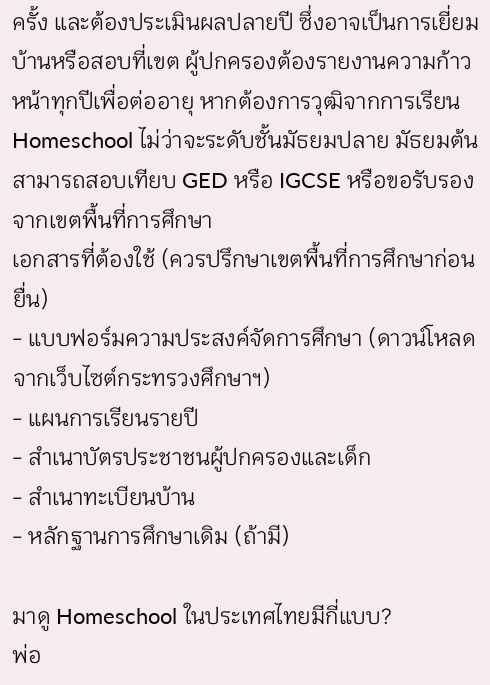ครั้ง และต้องประเมินผลปลายปี ซึ่งอาจเป็นการเยี่ยมบ้านหรือสอบที่เขต ผู้ปกครองต้องรายงานความก้าวหน้าทุกปีเพื่อต่ออายุ หากต้องการวุฒิจากการเรียน Homeschool ไม่ว่าจะระดับชั้นมัธยมปลาย มัธยมต้น สามารถสอบเทียบ GED หรือ IGCSE หรือขอรับรองจากเขตพื้นที่การศึกษา
เอกสารที่ต้องใช้ (ควรปรึกษาเขตพื้นที่การศึกษาก่อนยื่น)
- แบบฟอร์มความประสงค์จัดการศึกษา (ดาวน์โหลดจากเว็บไซต์กระทรวงศึกษาฯ)
- แผนการเรียนรายปี
- สำเนาบัตรประชาชนผู้ปกครองและเด็ก
- สำเนาทะเบียนบ้าน
- หลักฐานการศึกษาเดิม (ถ้ามี)

มาดู Homeschool ในประเทศไทยมีกี่แบบ?
พ่อ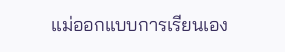แม่ออกแบบการเรียนเอง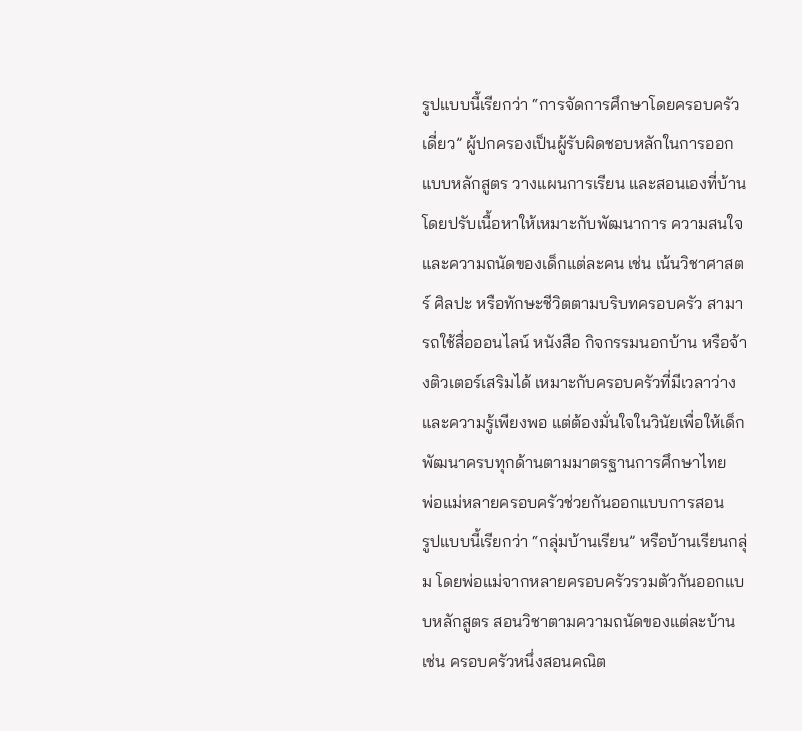รูปแบบนี้เรียกว่า “การจัดการศึกษาโดยครอบครัวเดี่ยว” ผู้ปกครองเป็นผู้รับผิดชอบหลักในการออกแบบหลักสูตร วางแผนการเรียน และสอนเองที่บ้าน โดยปรับเนื้อหาให้เหมาะกับพัฒนาการ ความสนใจ และความถนัดของเด็กแต่ละคน เช่น เน้นวิชาศาสตร์ ศิลปะ หรือทักษะชีวิตตามบริบทครอบครัว สามารถใช้สื่อออนไลน์ หนังสือ กิจกรรมนอกบ้าน หรือจ้างติวเตอร์เสริมได้ เหมาะกับครอบครัวที่มีเวลาว่างและความรู้เพียงพอ แต่ต้องมั่นใจในวินัยเพื่อให้เด็กพัฒนาครบทุกด้านตามมาตรฐานการศึกษาไทย
พ่อแม่หลายครอบครัวช่วยกันออกแบบการสอน
รูปแบบนี้เรียกว่า “กลุ่มบ้านเรียน” หรือบ้านเรียนกลุ่ม โดยพ่อแม่จากหลายครอบครัวรวมตัวกันออกแบบหลักสูตร สอนวิชาตามความถนัดของแต่ละบ้าน เช่น ครอบครัวหนึ่งสอนคณิต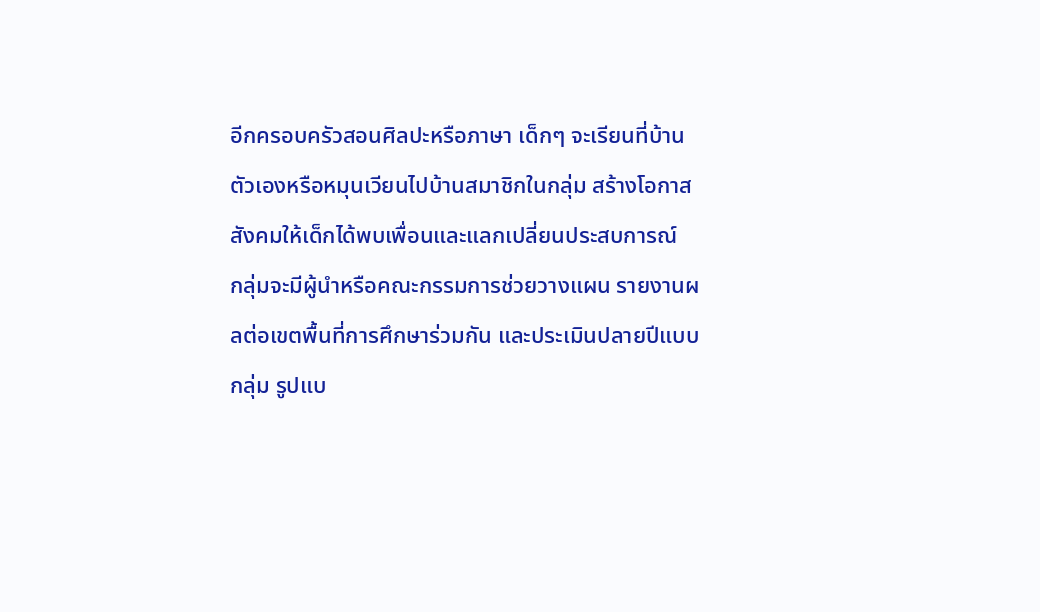อีกครอบครัวสอนศิลปะหรือภาษา เด็กๆ จะเรียนที่บ้านตัวเองหรือหมุนเวียนไปบ้านสมาชิกในกลุ่ม สร้างโอกาสสังคมให้เด็กได้พบเพื่อนและแลกเปลี่ยนประสบการณ์
กลุ่มจะมีผู้นำหรือคณะกรรมการช่วยวางแผน รายงานผลต่อเขตพื้นที่การศึกษาร่วมกัน และประเมินปลายปีแบบกลุ่ม รูปแบ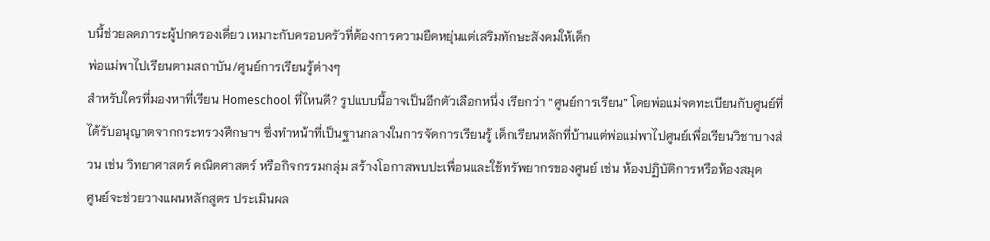บนี้ช่วยลดภาระผู้ปกครองเดี่ยว เหมาะกับครอบครัวที่ต้องการความยืดหยุ่นแต่เสริมทักษะสังคมให้เด็ก
พ่อแม่พาไปเรียนตามสถาบัน/ศูนย์การเรียนรู้ต่างๆ
สำหรับใครที่มองหาที่เรียน Homeschool ที่ไหนดี? รูปแบบนี้อาจเป็นอีกตัวเลือกหนึ่ง เรียกว่า “ศูนย์การเรียน” โดยพ่อแม่จดทะเบียนกับศูนย์ที่ได้รับอนุญาตจากกระทรวงศึกษาฯ ซึ่งทำหน้าที่เป็นฐานกลางในการจัดการเรียนรู้ เด็กเรียนหลักที่บ้านแต่พ่อแม่พาไปศูนย์เพื่อเรียนวิชาบางส่วน เช่น วิทยาศาสตร์ คณิตศาสตร์ หรือกิจกรรมกลุ่ม สร้างโอกาสพบปะเพื่อนและใช้ทรัพยากรของศูนย์ เช่น ห้องปฏิบัติการหรือห้องสมุด
ศูนย์จะช่วยวางแผนหลักสูตร ประเมินผล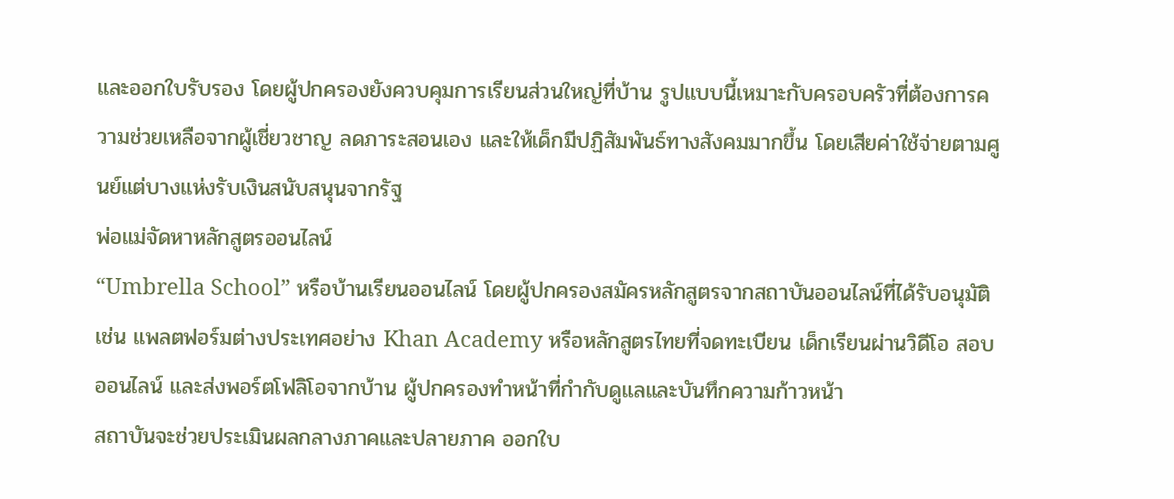และออกใบรับรอง โดยผู้ปกครองยังควบคุมการเรียนส่วนใหญ่ที่บ้าน รูปแบบนี้เหมาะกับครอบครัวที่ต้องการความช่วยเหลือจากผู้เชี่ยวชาญ ลดภาระสอนเอง และให้เด็กมีปฏิสัมพันธ์ทางสังคมมากขึ้น โดยเสียค่าใช้จ่ายตามศูนย์แต่บางแห่งรับเงินสนับสนุนจากรัฐ
พ่อแม่จัดหาหลักสูตรออนไลน์
“Umbrella School” หรือบ้านเรียนออนไลน์ โดยผู้ปกครองสมัครหลักสูตรจากสถาบันออนไลน์ที่ได้รับอนุมัติ เช่น แพลตฟอร์มต่างประเทศอย่าง Khan Academy หรือหลักสูตรไทยที่จดทะเบียน เด็กเรียนผ่านวิดีโอ สอบออนไลน์ และส่งพอร์ตโฟลิโอจากบ้าน ผู้ปกครองทำหน้าที่กำกับดูแลและบันทึกความก้าวหน้า
สถาบันจะช่วยประเมินผลกลางภาคและปลายภาค ออกใบ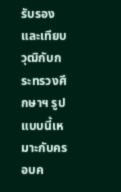รับรอง และเทียบวุฒิกับกระทรวงศึกษาฯ รูปแบบนี้เหมาะกับครอบค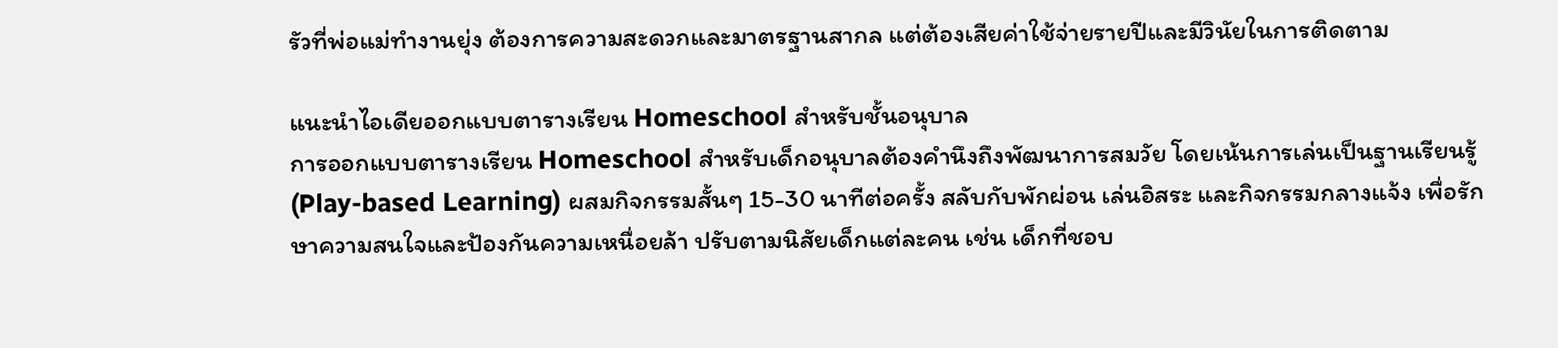รัวที่พ่อแม่ทำงานยุ่ง ต้องการความสะดวกและมาตรฐานสากล แต่ต้องเสียค่าใช้จ่ายรายปีและมีวินัยในการติดตาม

แนะนำไอเดียออกแบบตารางเรียน Homeschool สำหรับชั้นอนุบาล
การออกแบบตารางเรียน Homeschool สำหรับเด็กอนุบาลต้องคำนึงถึงพัฒนาการสมวัย โดยเน้นการเล่นเป็นฐานเรียนรู้ (Play-based Learning) ผสมกิจกรรมสั้นๆ 15-30 นาทีต่อครั้ง สลับกับพักผ่อน เล่นอิสระ และกิจกรรมกลางแจ้ง เพื่อรักษาความสนใจและป้องกันความเหนื่อยล้า ปรับตามนิสัยเด็กแต่ละคน เช่น เด็กที่ชอบ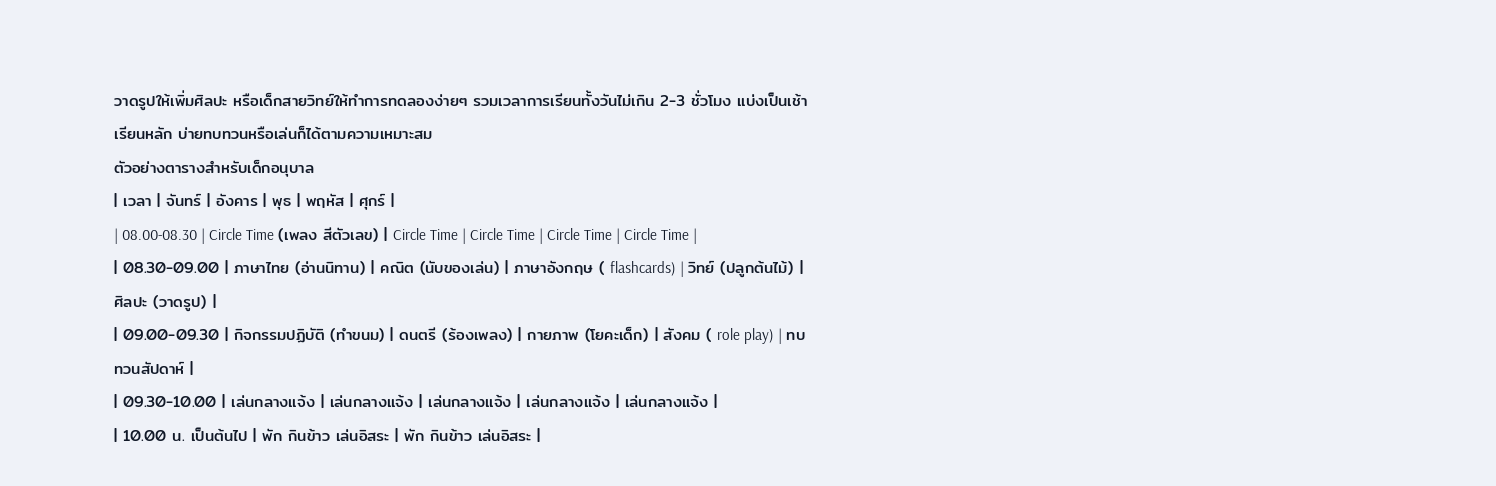วาดรูปให้เพิ่มศิลปะ หรือเด็กสายวิทย์ให้ทำการทดลองง่ายๆ รวมเวลาการเรียนทั้งวันไม่เกิน 2-3 ชั่วโมง แบ่งเป็นเช้าเรียนหลัก บ่ายทบทวนหรือเล่นก็ได้ตามความเหมาะสม
ตัวอย่างตารางสำหรับเด็กอนุบาล
| เวลา | จันทร์ | อังคาร | พุธ | พฤหัส | ศุกร์ |
| 08.00-08.30 | Circle Time (เพลง สีตัวเลข) | Circle Time | Circle Time | Circle Time | Circle Time |
| 08.30-09.00 | ภาษาไทย (อ่านนิทาน) | คณิต (นับของเล่น) | ภาษาอังกฤษ ( flashcards) | วิทย์ (ปลูกต้นไม้) | ศิลปะ (วาดรูป) |
| 09.00-09.30 | กิจกรรมปฏิบัติ (ทำขนม) | ดนตรี (ร้องเพลง) | กายภาพ (โยคะเด็ก) | สังคม ( role play) | ทบทวนสัปดาห์ |
| 09.30-10.00 | เล่นกลางแจ้ง | เล่นกลางแจ้ง | เล่นกลางแจ้ง | เล่นกลางแจ้ง | เล่นกลางแจ้ง |
| 10.00 น. เป็นต้นไป | พัก กินข้าว เล่นอิสระ | พัก กินข้าว เล่นอิสระ |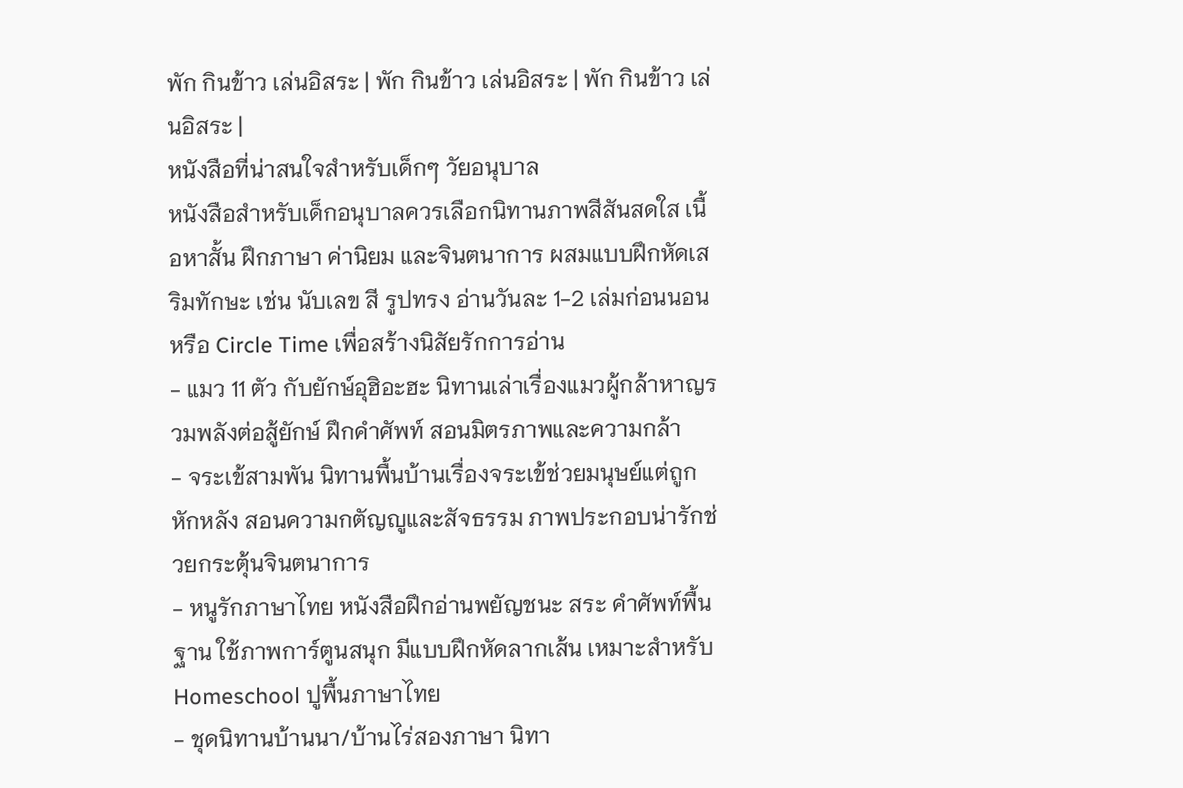พัก กินข้าว เล่นอิสระ | พัก กินข้าว เล่นอิสระ | พัก กินข้าว เล่นอิสระ |
หนังสือที่น่าสนใจสำหรับเด็กๆ วัยอนุบาล
หนังสือสำหรับเด็กอนุบาลควรเลือกนิทานภาพสีสันสดใส เนื้อหาสั้น ฝึกภาษา ค่านิยม และจินตนาการ ผสมแบบฝึกหัดเสริมทักษะ เช่น นับเลข สี รูปทรง อ่านวันละ 1-2 เล่มก่อนนอนหรือ Circle Time เพื่อสร้างนิสัยรักการอ่าน
- แมว 11 ตัว กับยักษ์อุฮิอะฮะ นิทานเล่าเรื่องแมวผู้กล้าหาญรวมพลังต่อสู้ยักษ์ ฝึกคำศัพท์ สอนมิตรภาพและความกล้า
- จระเข้สามพัน นิทานพื้นบ้านเรื่องจระเข้ช่วยมนุษย์แต่ถูกหักหลัง สอนความกตัญญูและสัจธรรม ภาพประกอบน่ารักช่วยกระตุ้นจินตนาการ
- หนูรักภาษาไทย หนังสือฝึกอ่านพยัญชนะ สระ คำศัพท์พื้นฐาน ใช้ภาพการ์ตูนสนุก มีแบบฝึกหัดลากเส้น เหมาะสำหรับ Homeschool ปูพื้นภาษาไทย
- ชุดนิทานบ้านนา/บ้านไร่สองภาษา นิทา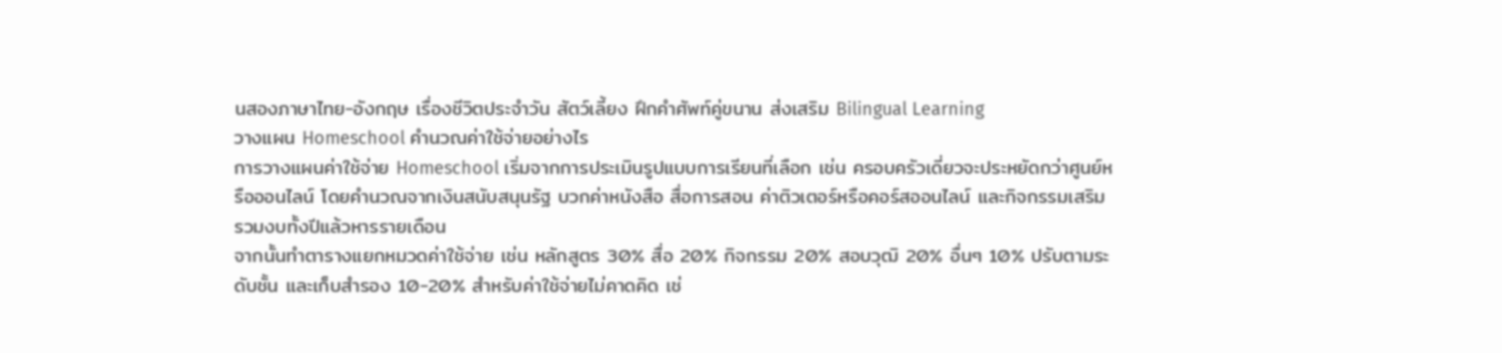นสองภาษาไทย-อังกฤษ เรื่องชีวิตประจำวัน สัตว์เลี้ยง ฝึกคำศัพท์คู่ขนาน ส่งเสริม Bilingual Learning
วางแผน Homeschool คำนวณค่าใช้จ่ายอย่างไร
การวางแผนค่าใช้จ่าย Homeschool เริ่มจากการประเมินรูปแบบการเรียนที่เลือก เช่น ครอบครัวเดี่ยวจะประหยัดกว่าศูนย์หรือออนไลน์ โดยคำนวณจากเงินสนับสนุนรัฐ บวกค่าหนังสือ สื่อการสอน ค่าติวเตอร์หรือคอร์สออนไลน์ และกิจกรรมเสริม รวมงบทั้งปีแล้วหารรายเดือน
จากนั้นทำตารางแยกหมวดค่าใช้จ่าย เช่น หลักสูตร 30% สื่อ 20% กิจกรรม 20% สอบวุฒิ 20% อื่นๆ 10% ปรับตามระดับชั้น และเก็บสำรอง 10-20% สำหรับค่าใช้จ่ายไม่คาดคิด เช่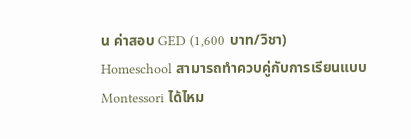น ค่าสอบ GED (1,600 บาท/วิชา)
Homeschool สามารถทำควบคู่กับการเรียนแบบ Montessori ได้ไหม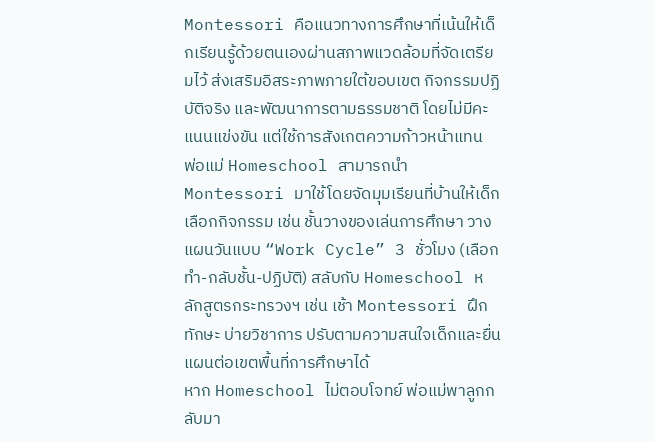Montessori คือแนวทางการศึกษาที่เน้นให้เด็กเรียนรู้ด้วยตนเองผ่านสภาพแวดล้อมที่จัดเตรียมไว้ ส่งเสริมอิสระภาพภายใต้ขอบเขต กิจกรรมปฏิบัติจริง และพัฒนาการตามธรรมชาติ โดยไม่มีคะแนนแข่งขัน แต่ใช้การสังเกตความก้าวหน้าแทน
พ่อแม่ Homeschool สามารถนำ Montessori มาใช้โดยจัดมุมเรียนที่บ้านให้เด็กเลือกกิจกรรม เช่น ชั้นวางของเล่นการศึกษา วางแผนวันแบบ “Work Cycle” 3 ชั่วโมง (เลือกทำ-กลับชั้น-ปฏิบัติ) สลับกับ Homeschool หลักสูตรกระทรวงฯ เช่น เช้า Montessori ฝึกทักษะ บ่ายวิชาการ ปรับตามความสนใจเด็กและยื่นแผนต่อเขตพื้นที่การศึกษาได้
หาก Homeschool ไม่ตอบโจทย์ พ่อแม่พาลูกกลับมา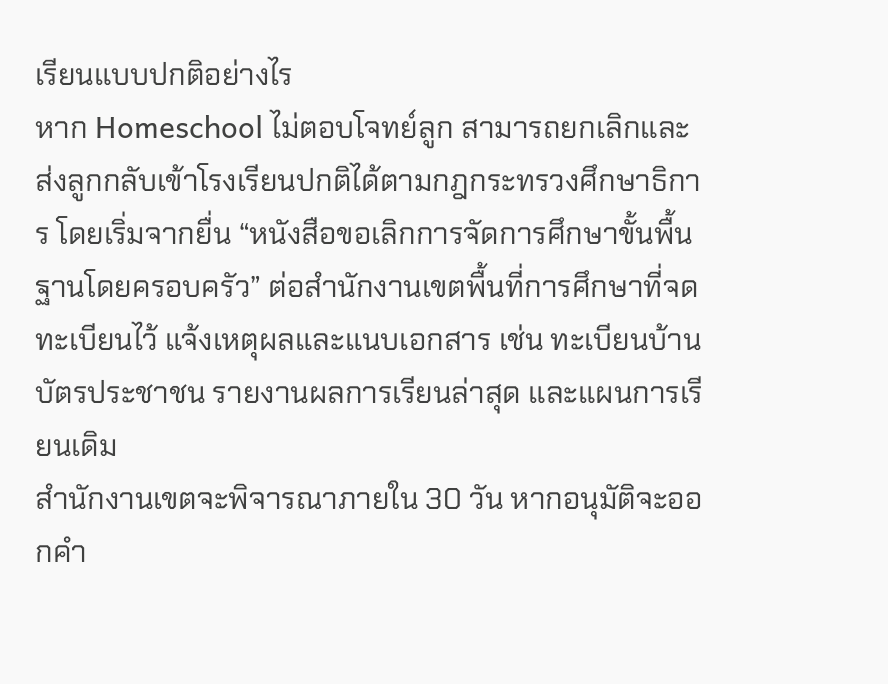เรียนแบบปกติอย่างไร
หาก Homeschool ไม่ตอบโจทย์ลูก สามารถยกเลิกและส่งลูกกลับเข้าโรงเรียนปกติได้ตามกฎกระทรวงศึกษาธิการ โดยเริ่มจากยื่น “หนังสือขอเลิกการจัดการศึกษาขั้นพื้นฐานโดยครอบครัว” ต่อสำนักงานเขตพื้นที่การศึกษาที่จดทะเบียนไว้ แจ้งเหตุผลและแนบเอกสาร เช่น ทะเบียนบ้าน บัตรประชาชน รายงานผลการเรียนล่าสุด และแผนการเรียนเดิม
สำนักงานเขตจะพิจารณาภายใน 30 วัน หากอนุมัติจะออกคำ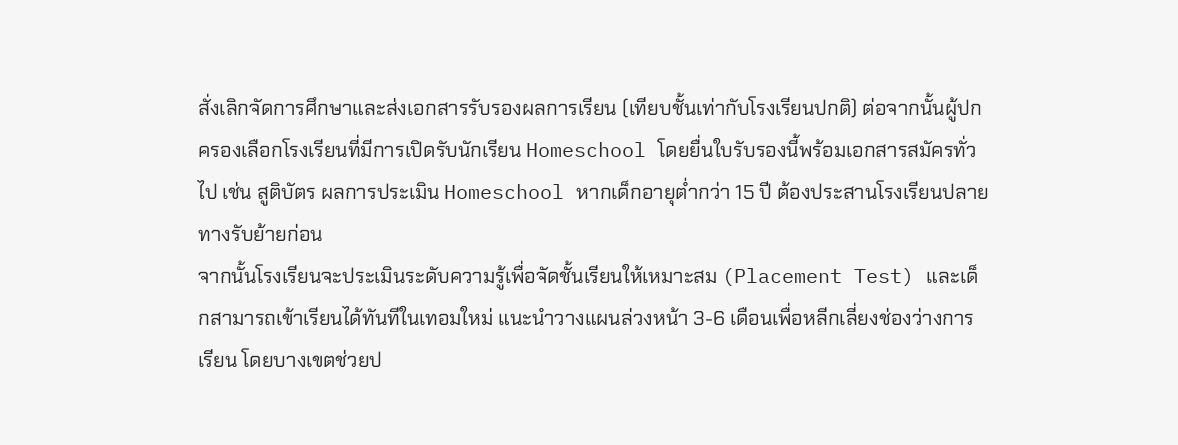สั่งเลิกจัดการศึกษาและส่งเอกสารรับรองผลการเรียน (เทียบชั้นเท่ากับโรงเรียนปกติ) ต่อจากนั้นผู้ปกครองเลือกโรงเรียนที่มีการเปิดรับนักเรียน Homeschool โดยยื่นใบรับรองนี้พร้อมเอกสารสมัครทั่วไป เช่น สูติบัตร ผลการประเมิน Homeschool หากเด็กอายุต่ำกว่า 15 ปี ต้องประสานโรงเรียนปลายทางรับย้ายก่อน
จากนั้นโรงเรียนจะประเมินระดับความรู้เพื่อจัดชั้นเรียนให้เหมาะสม (Placement Test) และเด็กสามารถเข้าเรียนได้ทันทีในเทอมใหม่ แนะนำวางแผนล่วงหน้า 3-6 เดือนเพื่อหลีกเลี่ยงช่องว่างการเรียน โดยบางเขตช่วยป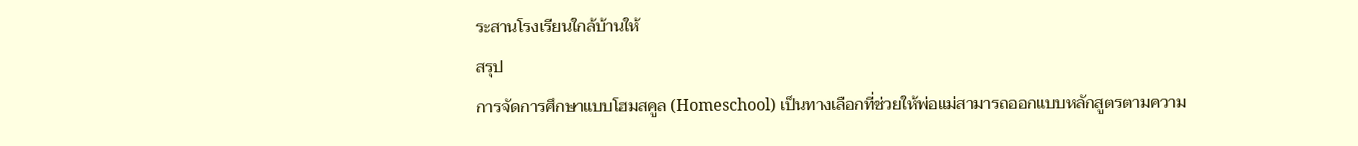ระสานโรงเรียนใกล้บ้านให้
สรุป
การจัดการศึกษาแบบโฮมสคูล (Homeschool) เป็นทางเลือกที่ช่วยให้พ่อแม่สามารถออกแบบหลักสูตรตามความ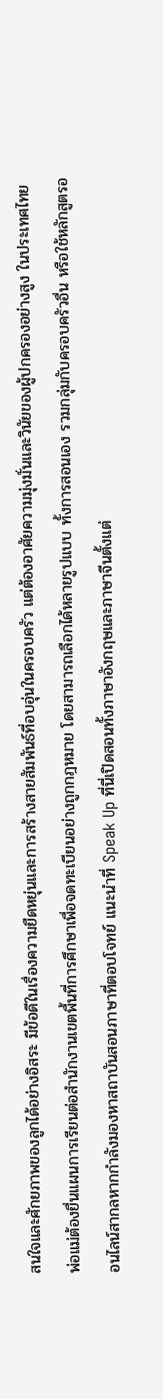สนใจและศักยภาพของลูกได้อย่างอิสระ มีข้อดีในเรื่องความยืดหยุ่นและการสร้างสายสัมพันธ์ที่อบอุ่นในครอบครัว แต่ต้องอาศัยความมุ่งมั่นและวินัยของผู้ปกครองอย่างสูง ในประเทศไทย พ่อแม่ต้องยื่นแผนการเรียนต่อสำนักงานเขตพื้นที่การศึกษาเพื่อจดทะเบียนอย่างถูกกฎหมาย โดยสามารถเลือกได้หลายรูปแบบ ทั้งการสอนเอง รวมกลุ่มกับครอบครัวอื่น หรือใช้หลักสูตรออนไลน์สากลหากกำลังมองหาสถาบันสอนภาษาที่ตอบโจทย์ แนะนำที่ Speak Up ที่นี่เปิดสอนทั้งภาษาอังกฤษและภาษาจีนตั้งแต่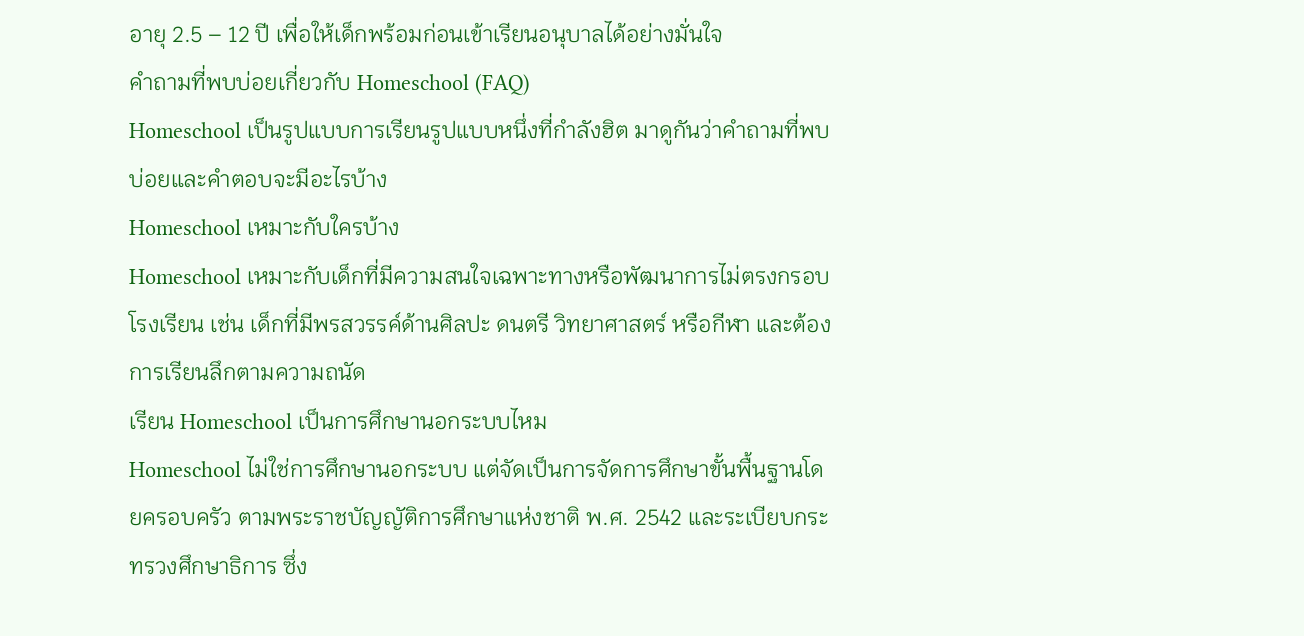อายุ 2.5 – 12 ปี เพื่อให้เด็กพร้อมก่อนเข้าเรียนอนุบาลได้อย่างมั่นใจ
คำถามที่พบบ่อยเกี่ยวกับ Homeschool (FAQ)
Homeschool เป็นรูปแบบการเรียนรูปแบบหนึ่งที่กำลังฮิต มาดูกันว่าคำถามที่พบบ่อยและคำตอบจะมีอะไรบ้าง
Homeschool เหมาะกับใครบ้าง
Homeschool เหมาะกับเด็กที่มีความสนใจเฉพาะทางหรือพัฒนาการไม่ตรงกรอบโรงเรียน เช่น เด็กที่มีพรสวรรค์ด้านศิลปะ ดนตรี วิทยาศาสตร์ หรือกีฬา และต้องการเรียนลึกตามความถนัด
เรียน Homeschool เป็นการศึกษานอกระบบไหม
Homeschool ไม่ใช่การศึกษานอกระบบ แต่จัดเป็นการจัดการศึกษาขั้นพื้นฐานโดยครอบครัว ตามพระราชบัญญัติการศึกษาแห่งชาติ พ.ศ. 2542 และระเบียบกระทรวงศึกษาธิการ ซึ่ง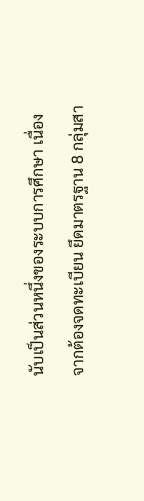นับเป็นส่วนหนึ่งของระบบการศึกษา เนื่องจากต้องจดทะเบียน ยึดมาตรฐาน 8 กลุ่มสา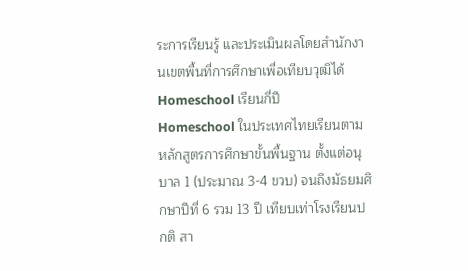ระการเรียนรู้ และประเมินผลโดยสำนักงานเขตพื้นที่การศึกษาเพื่อเทียบวุฒิได้
Homeschool เรียนกี่ปี
Homeschool ในประเทศไทยเรียนตามหลักสูตรการศึกษาขั้นพื้นฐาน ตั้งแต่อนุบาล 1 (ประมาณ 3-4 ขวบ) จนถึงมัธยมศึกษาปีที่ 6 รวม 13 ปี เทียบเท่าโรงเรียนปกติ สา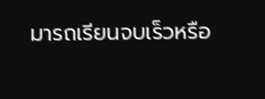มารถเรียนจบเร็วหรือ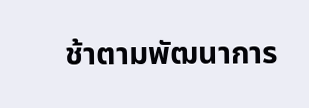ช้าตามพัฒนาการ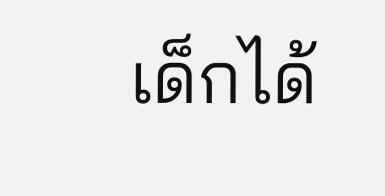เด็กได้